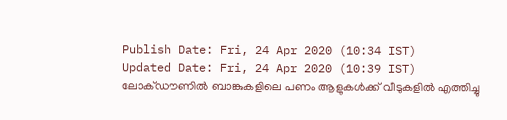Publish Date: Fri, 24 Apr 2020 (10:34 IST)
Updated Date: Fri, 24 Apr 2020 (10:39 IST)
ലോക്ഡൗണിൽ ബാങ്കുകളിലെ പണം ആളുകൾക്ക് വീടുകളിൽ എത്തിച്ചു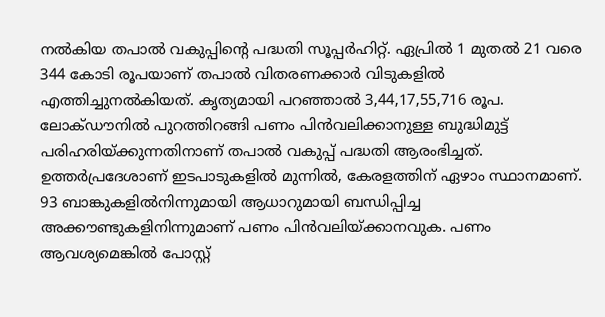നൽകിയ തപാൽ വകുപ്പിന്റെ പദ്ധതി സൂപ്പർഹിറ്റ്. ഏപ്രിൽ 1 മുതൽ 21 വരെ 344 കോടി രൂപയാണ് തപാൽ വിതരണക്കാർ വിടുകളിൽ എത്തിച്ചുനൽകിയത്. കൃത്യമായി പറഞ്ഞാൽ 3,44,17,55,716 രൂപ. ലോക്ഡൗനിൽ പുറത്തിറങ്ങി പണം പിൻവലിക്കാനുള്ള ബുദ്ധിമുട്ട് പരിഹരിയ്ക്കുന്നതിനാണ് തപാൽ വകുപ്പ് പദ്ധതി ആരംഭിച്ചത്.
ഉത്തർപ്രദേശാണ് ഇടപാടുകളിൽ മുന്നിൽ, കേരളത്തിന് ഏഴാം സ്ഥാനമാണ്.
93 ബാങ്കുകളിൽനിന്നുമായി ആധാറുമായി ബന്ധിപ്പിച്ച അക്കൗണ്ടുകളിനിന്നുമാണ് പണം പിൻവലിയ്ക്കാനവുക. പണം ആവശ്യമെങ്കിൽ പോസ്റ്റ്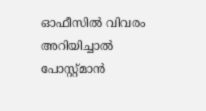ഓഫീസിൽ വിവരം അറിയിച്ചാൽ പോസ്റ്റ്മാൻ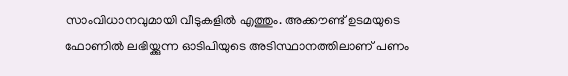സാംവിധാനവുമായി വീടുകളിൽ എത്തും. അക്കൗണ്ട് ഉടമയുടെ ഫോണിൽ ലഭിയ്ക്കുന്ന ഓടിപിയുടെ അടിസ്ഥാനത്തിലാണ് പണം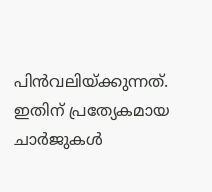പിൻവലിയ്ക്കുന്നത്. ഇതിന് പ്രത്യേകമായ ചാർജുകൾ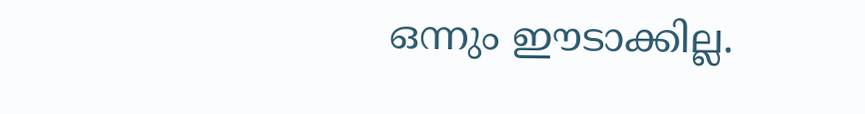ഒന്നും ഈടാക്കില്ല.